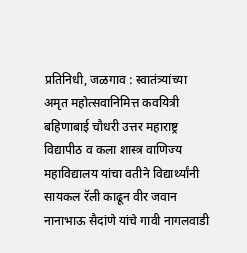प्रतिनिधी, जळगाव : स्वातंत्र्यांच्या अमृत महोत्सवानिमित्त कवयित्री बहिणाबाई चौधरी उत्तर महाराष्ट्र विद्यापीठ व कला शास्त्र वाणिज्य महाविद्यालय यांचा वतीने विद्यार्थ्यांनी सायकल रॅली काढून वीर जवान नानाभाऊ सैदांणे यांचे गावी नागलवाडी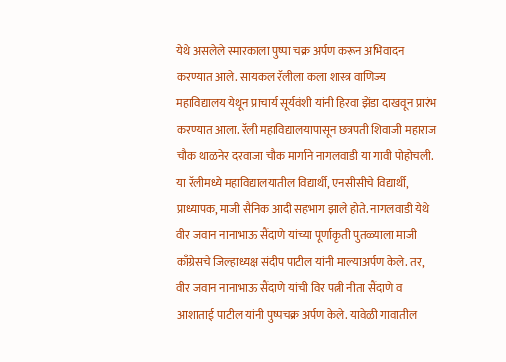येथे असलेले स्मारकाला पुष्पा चक्र अर्पण करून अभिवादन करण्यात आले. सायकल रॅलीला कला शास्त्र वाणिज्य महाविद्यालय येथून प्राचार्य सूर्यवंशी यांनी हिरवा झेंडा दाखवून प्रारंभ करण्यात आला. रॅली महाविद्यालयापासून छत्रपती शिवाजी महाराज चौक थाळनेर दरवाजा चौक मार्गाने नागलवाडी या गावी पोहोचली. या रॅलीमध्ये महाविद्यालयातील विद्यार्थी, एनसीसीचे विद्यार्थी, प्राध्यापक, माजी सैनिक आदी सहभाग झाले होते. नागलवाडी येथे वीर जवान नानाभाऊ सैंदाणे यांच्या पूर्णाकृती पुतळ्याला माजी काँग्रेसचे जिल्हाध्यक्ष संदीप पाटील यांनी माल्याअर्पण केले. तर, वीर जवान नानाभाऊ सैंदाणे यांची विर पत्नी नीता सैंदाणे व आशाताई पाटील यांनी पुष्पचक्र अर्पण केले. यावेळी गावातील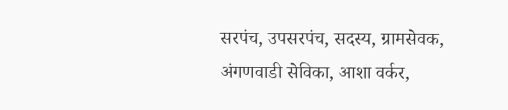सरपंच, उपसरपंच, सदस्य, ग्रामसेवक, अंगणवाडी सेविका, आशा वर्कर,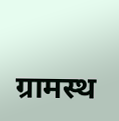ग्रामस्थ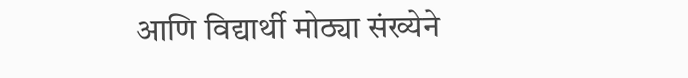आणि विद्यार्थी मोठ्या संख्येने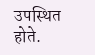उपस्थित होते.